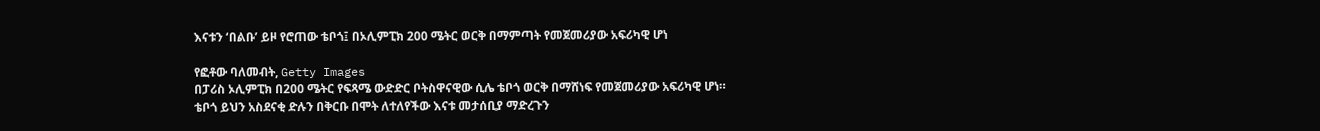እናቱን ‘በልቡ’ ይዞ የሮጠው ቴቦጎ፤ በኦሊምፒክ 200 ሜትር ወርቅ በማምጣት የመጀመሪያው አፍሪካዊ ሆነ

የፎቶው ባለመብት, Getty Images
በፓሪስ ኦሊምፒክ በ200 ሜትር የፍጻሜ ውድድር ቦትስዋናዊው ሲሌ ቴቦጎ ወርቅ በማሸነፍ የመጀመሪያው አፍሪካዊ ሆነ።
ቴቦጎ ይህን አስደናቂ ድሉን በቅርቡ በሞት ለተለየችው እናቱ መታሰቢያ ማድረጉን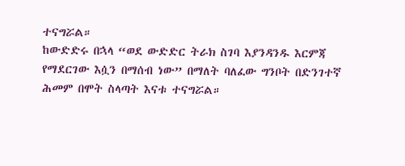ተናግሯል።
ከውድድሩ በኋላ “ወደ ውድድር ትራክ ስገባ እያንዳንዱ እርምጃ የማደርገው እሷን በማሰብ ነው” በማለት ባለፈው ግንቦት በድንገተኛ ሕመም በሞት ስላጣት እናቱ ተናግሯል።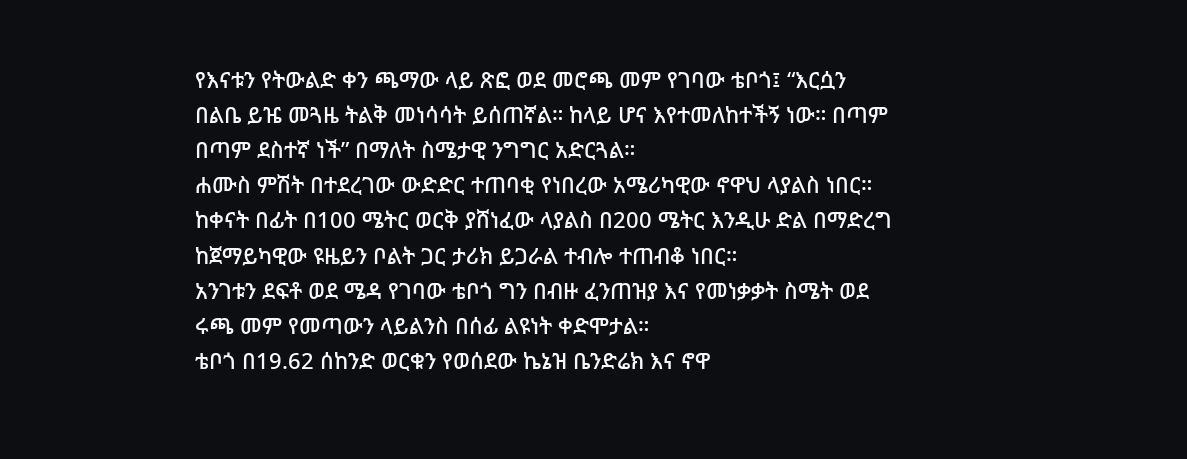የእናቱን የትውልድ ቀን ጫማው ላይ ጽፎ ወደ መሮጫ መም የገባው ቴቦጎ፤ “እርሷን በልቤ ይዤ መጓዜ ትልቅ መነሳሳት ይሰጠኛል። ከላይ ሆና እየተመለከተችኝ ነው። በጣም በጣም ደስተኛ ነች” በማለት ስሜታዊ ንግግር አድርጓል።
ሐሙስ ምሽት በተደረገው ውድድር ተጠባቂ የነበረው አሜሪካዊው ኖዋህ ላያልስ ነበር። ከቀናት በፊት በ100 ሜትር ወርቅ ያሸነፈው ላያልስ በ200 ሜትር እንዲሁ ድል በማድረግ ከጀማይካዊው ዩዜይን ቦልት ጋር ታሪክ ይጋራል ተብሎ ተጠብቆ ነበር።
አንገቱን ደፍቶ ወደ ሜዳ የገባው ቴቦጎ ግን በብዙ ፈንጠዝያ እና የመነቃቃት ስሜት ወደ ሩጫ መም የመጣውን ላይልንስ በሰፊ ልዩነት ቀድሞታል።
ቴቦጎ በ19.62 ሰከንድ ወርቁን የወሰደው ኬኔዝ ቤንድሬክ እና ኖዋ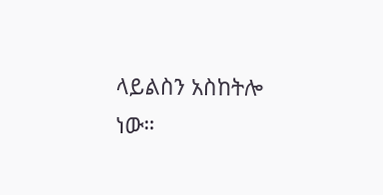ላይልስን አስከትሎ ነው።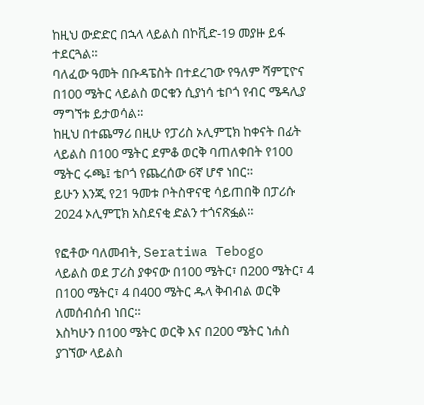ከዚህ ውድድር በኋላ ላይልስ በኮቪድ-19 መያዙ ይፋ ተደርጓል።
ባለፈው ዓመት በቡዳፔስት በተደረገው የዓለም ሻምፒዮና በ100 ሜትር ላይልስ ወርቁን ሲያነሳ ቴቦጎ የብር ሜዳሊያ ማግኘቱ ይታወሳል።
ከዚህ በተጨማሪ በዚሁ የፓሪስ ኦሊምፒክ ከቀናት በፊት ላይልስ በ100 ሜትር ደምቆ ወርቅ ባጠለቀበት የ100 ሜትር ሩጫ፤ ቴቦጎ የጨረሰው 6ኛ ሆኖ ነበር።
ይሁን እንጂ የ21 ዓመቱ ቦትስዋናዊ ሳይጠበቅ በፓሪሱ 2024 ኦሊምፒክ አስደናቂ ድልን ተጎናጽፏል።

የፎቶው ባለመብት, Seratiwa Tebogo
ላይልስ ወደ ፓሪስ ያቀናው በ100 ሜትር፣ በ200 ሜትር፣ 4 በ100 ሜትር፣ 4 በ400 ሜትር ዱላ ቅብብል ወርቅ ለመሰብሰብ ነበር።
እስካሁን በ100 ሜትር ወርቅ እና በ200 ሜትር ነሐስ ያገኘው ላይልስ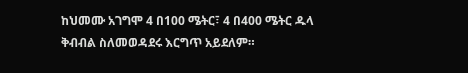ከህመሙ አገግሞ 4 በ100 ሜትር፣ 4 በ400 ሜትር ዱላ ቅብብል ስለመወዳደሩ እርግጥ አይደለም።